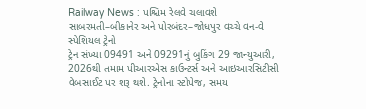Railway News : પશ્ચિમ રેલવે ચલાવશે સાબરમતી–બીકાનેર અને પોરબંદર–જોધપુર વચ્ચે વન-વે સ્પેશિયલ ટ્રેનો
ટ્રેન સંખ્યા 09491 અને 09291નું બુકિંગ 29 જાન્યુઆરી, 2026થી તમામ પીઆરએસ કાઉન્ટર્સ અને આઇઆરસિટીસી વેબસાઈટ પર શરૂ થશે. ટ્રેનોના સ્ટોપેજ, સમય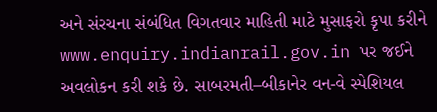અને સંરચના સંબંધિત વિગતવાર માહિતી માટે મુસાફરો કૃપા કરીને www.enquiry.indianrail.gov.in પર જઈને અવલોકન કરી શકે છે. સાબરમતી–બીકાનેર વન-વે સ્પેશિયલ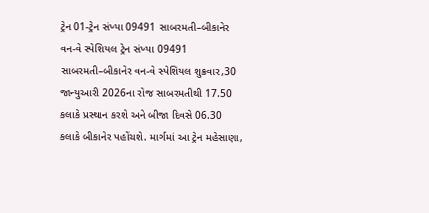ટ્રેન 01-ટ્રેન સંખ્યા 09491 સાબરમતી–બીકાનેર વન-વે સ્પેશિયલ ટ્રેન સંખ્યા 09491 સાબરમતી–બીકાનેર વન-વે સ્પેશિયલ શુક્રવાર,30 જાન્યુઆરી 2026ના રોજ સાબરમતીથી 17.50 કલાકે પ્રસ્થાન કરશે અને બીજા દિવસે 06.30 કલાકે બીકાનેર પહોંચશે. માર્ગમાં આ ટ્રેન મહેસાણા,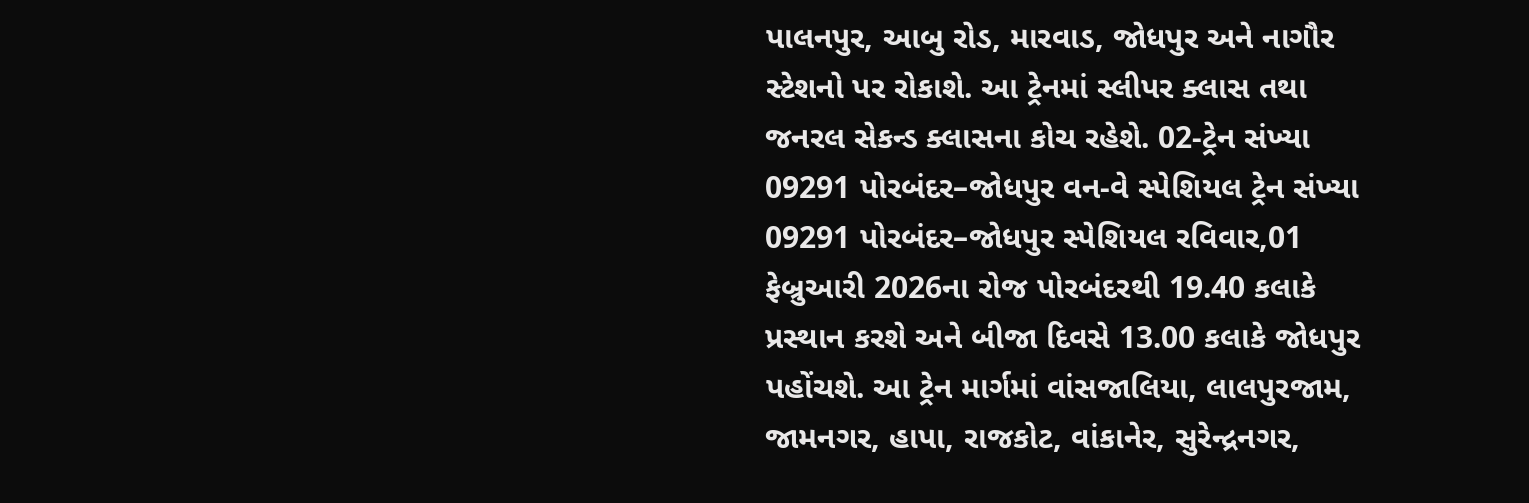પાલનપુર, આબુ રોડ, મારવાડ, જોધપુર અને નાગૌર સ્ટેશનો પર રોકાશે. આ ટ્રેનમાં સ્લીપર ક્લાસ તથા જનરલ સેકન્ડ ક્લાસના કોચ રહેશે. 02-ટ્રેન સંખ્યા 09291 પોરબંદર–જોધપુર વન-વે સ્પેશિયલ ટ્રેન સંખ્યા 09291 પોરબંદર–જોધપુર સ્પેશિયલ રવિવાર,01 ફેબ્રુઆરી 2026ના રોજ પોરબંદરથી 19.40 કલાકે પ્રસ્થાન કરશે અને બીજા દિવસે 13.00 કલાકે જોધપુર પહોંચશે. આ ટ્રેન માર્ગમાં વાંસજાલિયા, લાલપુરજામ, જામનગર, હાપા, રાજકોટ, વાંકાનેર, સુરેન્દ્રનગર,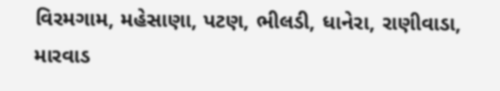વિરમગામ, મહેસાણા, પટણ, ભીલડી, ધાનેરા, રાણીવાડા, મારવાડ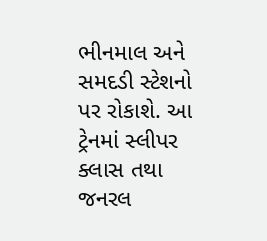ભીનમાલ અને સમદડી સ્ટેશનો પર રોકાશે. આ ટ્રેનમાં સ્લીપર ક્લાસ તથા જનરલ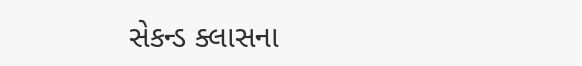સેકન્ડ ક્લાસના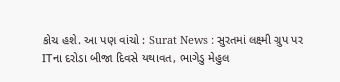કોચ હશે. આ પણ વાંચો : Surat News : સુરતમાં લક્ષ્મી ગ્રુપ પર ITના દરોડા બીજા દિવસે યથાવત, ભાગેડુ મેહુલ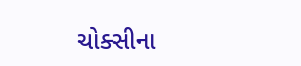ચોક્સીના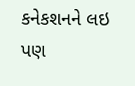કનેકશનને લઇ પણ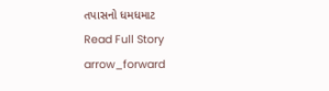તપાસનો ધમધમાટ
Read Full Story arrow_forward